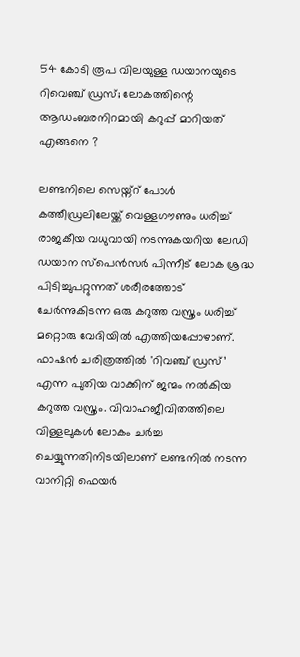54 കോടി രൂപ വിലയുള്ള ഡയാനയുടെ റിവെഞ്ച് ഡ്രസ്; ലോകത്തിന്റെ ആഡംബരനിറമായി കറുപ്പ് മാറിയത് എങ്ങനെ ?

ലണ്ടനിലെ സെയ്ന്റ് പോൾ കത്തീഡ്രലിലേയ്ക്ക് വെള്ളഗൗണും ധരിച്ച് രാജകീയ വധുവായി നടന്നുകയറിയ ലേഡി ഡയാന സ്പെൻസർ പിന്നീട് ലോക ശ്രദ്ധ പിടിച്ചുപറ്റുന്നത് ശരീരത്തോട് ചേർന്നുകിടന്ന ഒരു കറുത്ത വസ്ത്രം ധരിച്ച് മറ്റൊരു വേദിയിൽ എത്തിയപ്പോഴാണ്. ഫാഷൻ ചരിത്രത്തിൽ 'റിവഞ്ച് ഡ്രസ്’ എന്ന പുതിയ വാക്കിന് ജന്മം നൽകിയ കറുത്ത വസ്ത്രം. വിവാഹജീവിതത്തിലെ വിള്ളലുകൾ ലോകം ചർച്ച ചെയ്യുന്നതിനിടയിലാണ് ലണ്ടനിൽ നടന്ന വാനിറ്റി ഫെയർ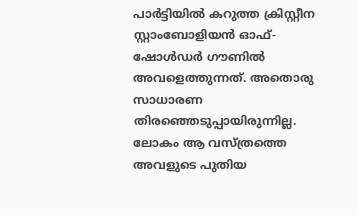പാർട്ടിയിൽ കറുത്ത ക്രിസ്റ്റീന സ്റ്റാംബോളിയൻ ഓഫ്-ഷോൾഡർ ഗൗണിൽ അവളെത്തുന്നത്. അതൊരു സാധാരണ തിരഞ്ഞെടുപ്പായിരുന്നില്ല. ലോകം ആ വസ്ത്രത്തെ അവളുടെ പുതിയ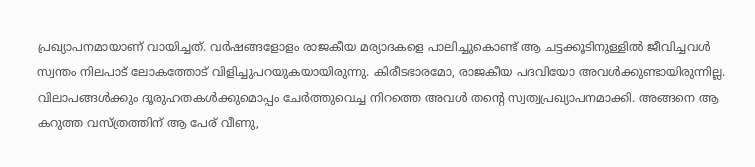പ്രഖ്യാപനമായാണ് വായിച്ചത്. വർഷങ്ങളോളം രാജകീയ മര്യാദകളെ പാലിച്ചുകൊണ്ട് ആ ചട്ടക്കൂടിനുള്ളിൽ ജീവിച്ചവൾ സ്വന്തം നിലപാട് ലോകത്തോട് വിളിച്ചുപറയുകയായിരുന്നു. കിരീടഭാരമോ, രാജകീയ പദവിയോ അവൾക്കുണ്ടായിരുന്നില്ല. വിലാപങ്ങൾക്കും ദൂരുഹതകൾക്കുമൊപ്പം ചേർത്തുവെച്ച നിറത്തെ അവൾ തന്റെ സ്വത്വപ്രഖ്യാപനമാക്കി. അങ്ങനെ ആ കറുത്ത വസ്ത്രത്തിന് ആ പേര് വീണു,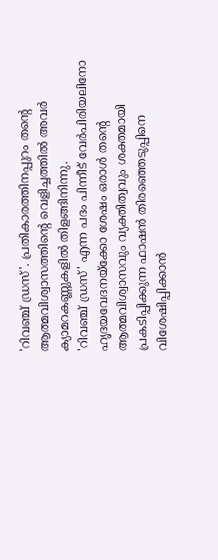'റിവഞ്ച് ഡ്രസ്'. പ്രതികാരത്തിനപ്പുറം തന്റെ ആത്മവിശ്വാസത്തിന്റെ വെളിച്ചത്തിൽ അവർ ക്യാമറകണ്ണുകളിൽ തിളങ്ങിനിന്നു.
'റിവഞ്ച് ഡ്രസ്' എന്ന പദം പിന്നീട് വേർപിരിയലിനോ ഹൃദയവേദനയ്ക്കോ ശേഷം ഒരാൾ തന്റെ ആത്മവിശ്വാസവും വ്യക്തിത്വവും ശക്തമായി പ്രകടിപ്പിക്കുന്ന ഫാഷൻ തിരഞ്ഞെടുപ്പിനെ വിശേഷിപ്പിക്കാൻ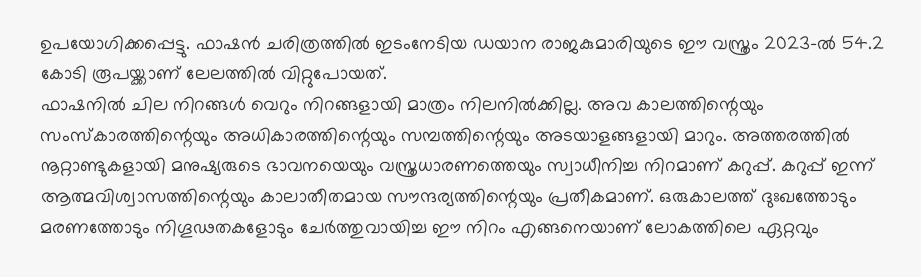ഉപയോഗിക്കപ്പെട്ടു. ഫാഷൻ ചരിത്രത്തിൽ ഇടംനേടിയ ഡയാന രാജകുമാരിയുടെ ഈ വസ്ത്രം 2023-ൽ 54.2 കോടി രൂപയ്ക്കാണ് ലേലത്തിൽ വിറ്റുപോയത്.
ഫാഷനിൽ ചില നിറങ്ങൾ വെറും നിറങ്ങളായി മാത്രം നിലനിൽക്കില്ല. അവ കാലത്തിന്റെയും സംസ്കാരത്തിന്റെയും അധികാരത്തിന്റെയും സമ്പത്തിന്റെയും അടയാളങ്ങളായി മാറും. അത്തരത്തിൽ നൂറ്റാണ്ടുകളായി മനുഷ്യരുടെ ഭാവനയെയും വസ്ത്രധാരണത്തെയും സ്വാധീനിച്ച നിറമാണ് കറുപ്പ്. കറുപ്പ് ഇന്ന് ആത്മവിശ്വാസത്തിന്റെയും കാലാതീതമായ സൗന്ദര്യത്തിന്റെയും പ്രതീകമാണ്. ഒരുകാലത്ത് ദുഃഖത്തോടും മരണത്തോടും നിഗൂഢതകളോടും ചേർത്തുവായിച്ച ഈ നിറം എങ്ങനെയാണ് ലോകത്തിലെ ഏറ്റവും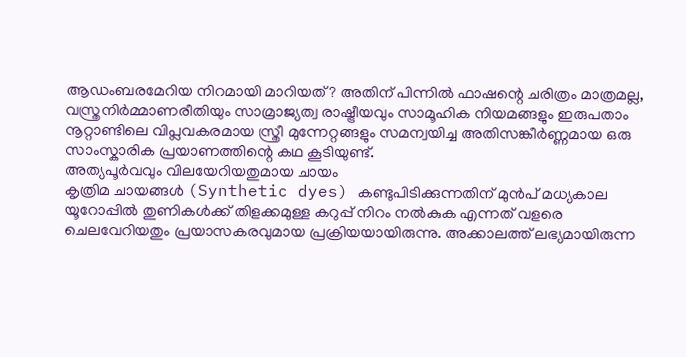ആഡംബരമേറിയ നിറമായി മാറിയത്? അതിന് പിന്നിൽ ഫാഷന്റെ ചരിത്രം മാത്രമല്ല, വസ്ത്രനിർമ്മാണരീതിയും സാമ്രാജ്യത്വ രാഷ്ട്രീയവും സാമൂഹിക നിയമങ്ങളും ഇരുപതാം നൂറ്റാണ്ടിലെ വിപ്ലവകരമായ സ്ത്രീ മുന്നേറ്റങ്ങളും സമന്വയിച്ച അതിസങ്കീർണ്ണമായ ഒരു സാംസ്കാരിക പ്രയാണത്തിന്റെ കഥ കൂടിയുണ്ട്.
അത്യപൂർവവും വിലയേറിയതുമായ ചായം
കൃത്രിമ ചായങ്ങൾ (Synthetic dyes) കണ്ടുപിടിക്കുന്നതിന് മുൻപ് മധ്യകാല യൂറോപ്പിൽ തുണികൾക്ക് തിളക്കമുള്ള കറുപ്പ് നിറം നൽകുക എന്നത് വളരെ ചെലവേറിയതും പ്രയാസകരവുമായ പ്രക്രിയയായിരുന്നു. അക്കാലത്ത് ലഭ്യമായിരുന്ന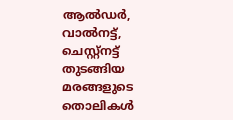ആൽഡർ, വാൽനട്ട്, ചെസ്റ്റ്നട്ട് തുടങ്ങിയ മരങ്ങളുടെ തൊലികൾ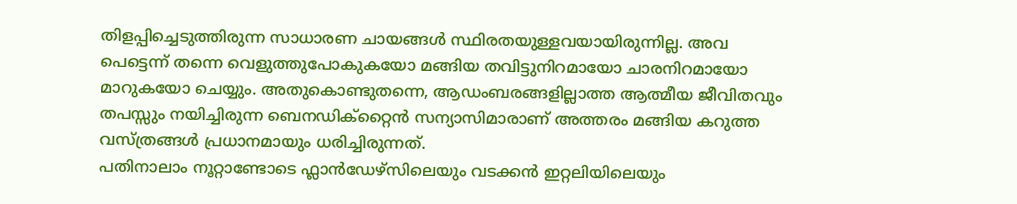തിളപ്പിച്ചെടുത്തിരുന്ന സാധാരണ ചായങ്ങൾ സ്ഥിരതയുള്ളവയായിരുന്നില്ല. അവ പെട്ടെന്ന് തന്നെ വെളുത്തുപോകുകയോ മങ്ങിയ തവിട്ടുനിറമായോ ചാരനിറമായോ മാറുകയോ ചെയ്യും. അതുകൊണ്ടുതന്നെ, ആഡംബരങ്ങളില്ലാത്ത ആത്മീയ ജീവിതവും തപസ്സും നയിച്ചിരുന്ന ബെനഡിക്റ്റൈൻ സന്യാസിമാരാണ് അത്തരം മങ്ങിയ കറുത്ത വസ്ത്രങ്ങൾ പ്രധാനമായും ധരിച്ചിരുന്നത്.
പതിനാലാം നൂറ്റാണ്ടോടെ ഫ്ലാൻഡേഴ്സിലെയും വടക്കൻ ഇറ്റലിയിലെയും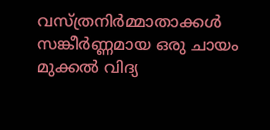വസ്ത്രനിർമ്മാതാക്കൾ സങ്കീർണ്ണമായ ഒരു ചായം മുക്കൽ വിദ്യ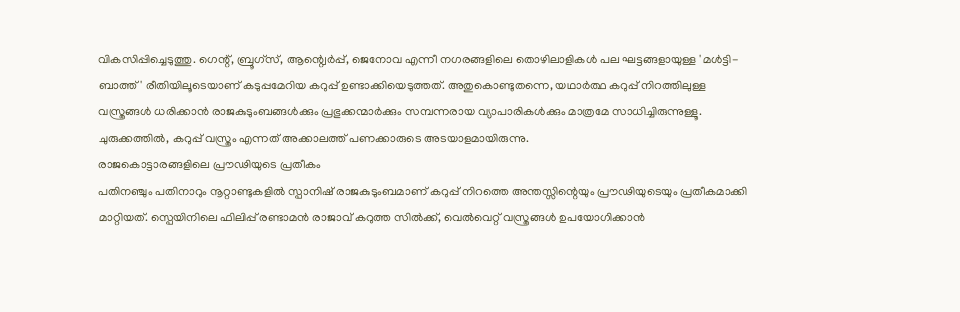വികസിപ്പിച്ചെടുത്തു. ഗെന്റ്, ബ്രൂഗ്സ്, ആന്റ്വെർപ്പ്, ജെനോവ എന്നീ നഗരങ്ങളിലെ തൊഴിലാളികൾ പല ഘട്ടങ്ങളായുള്ള 'മൾട്ടി-ബാത്ത്' രീതിയിലൂടെയാണ് കടുപ്പമേറിയ കറുപ്പ് ഉണ്ടാക്കിയെടുത്തത്. അതുകൊണ്ടുതന്നെ, യഥാർത്ഥ കറുപ്പ് നിറത്തിലുള്ള വസ്ത്രങ്ങൾ ധരിക്കാൻ രാജകുടുംബങ്ങൾക്കും പ്രഭുക്കന്മാർക്കും സമ്പന്നരായ വ്യാപാരികൾക്കും മാത്രമേ സാധിച്ചിരുന്നുള്ളൂ. ചുരുക്കത്തിൽ, കറുപ്പ് വസ്ത്രം എന്നത് അക്കാലത്ത് പണക്കാരുടെ അടയാളമായിരുന്നു.
രാജകൊട്ടാരങ്ങളിലെ പ്രൗഢിയുടെ പ്രതീകം
പതിനഞ്ചും പതിനാറും നൂറ്റാണ്ടുകളിൽ സ്പാനിഷ് രാജകുടുംബമാണ് കറുപ്പ് നിറത്തെ അന്തസ്സിന്റെയും പ്രൗഢിയുടെയും പ്രതീകമാക്കി മാറ്റിയത്. സ്പെയിനിലെ ഫിലിപ്പ് രണ്ടാമൻ രാജാവ് കറുത്ത സിൽക്ക്, വെൽവെറ്റ് വസ്ത്രങ്ങൾ ഉപയോഗിക്കാൻ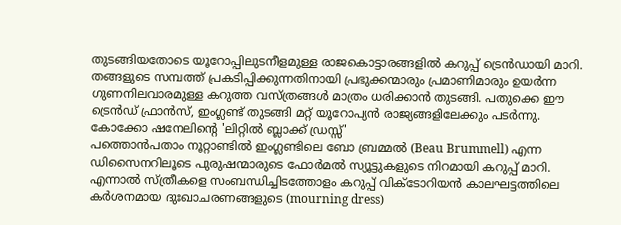തുടങ്ങിയതോടെ യൂറോപ്പിലുടനീളമുള്ള രാജകൊട്ടാരങ്ങളിൽ കറുപ്പ് ട്രെൻഡായി മാറി. തങ്ങളുടെ സമ്പത്ത് പ്രകടിപ്പിക്കുന്നതിനായി പ്രഭുക്കന്മാരും പ്രമാണിമാരും ഉയർന്ന ഗുണനിലവാരമുള്ള കറുത്ത വസ്ത്രങ്ങൾ മാത്രം ധരിക്കാൻ തുടങ്ങി. പതുക്കെ ഈ ട്രെൻഡ് ഫ്രാൻസ്, ഇംഗ്ലണ്ട് തുടങ്ങി മറ്റ് യൂറോപ്യൻ രാജ്യങ്ങളിലേക്കും പടർന്നു.
കോക്കോ ഷനേലിന്റെ 'ലിറ്റിൽ ബ്ലാക്ക് ഡ്രസ്സ്'
പത്തൊൻപതാം നൂറ്റാണ്ടിൽ ഇംഗ്ലണ്ടിലെ ബോ ബ്രമ്മൽ (Beau Brummell) എന്ന ഡിസൈനറിലൂടെ പുരുഷന്മാരുടെ ഫോർമൽ സ്യൂട്ടുകളുടെ നിറമായി കറുപ്പ് മാറി. എന്നാൽ സ്ത്രീകളെ സംബന്ധിച്ചിടത്തോളം കറുപ്പ് വിക്ടോറിയൻ കാലഘട്ടത്തിലെ കർശനമായ ദുഃഖാചരണങ്ങളുടെ (mourning dress)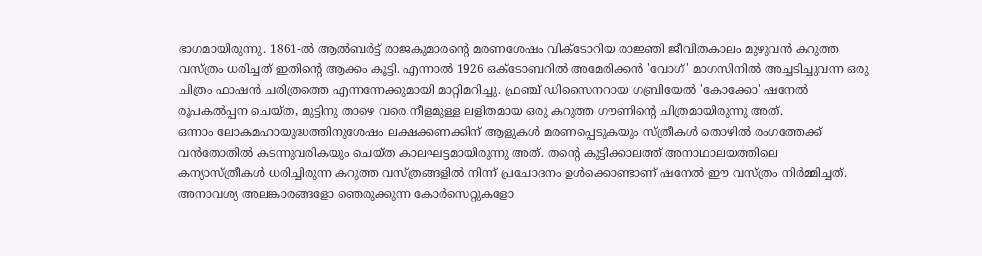ഭാഗമായിരുന്നു. 1861-ൽ ആൽബർട്ട് രാജകുമാരന്റെ മരണശേഷം വിക്ടോറിയ രാജ്ഞി ജീവിതകാലം മുഴുവൻ കറുത്ത വസ്ത്രം ധരിച്ചത് ഇതിന്റെ ആക്കം കൂട്ടി. എന്നാൽ 1926 ഒക്ടോബറിൽ അമേരിക്കൻ 'വോഗ്' മാഗസിനിൽ അച്ചടിച്ചുവന്ന ഒരു ചിത്രം ഫാഷൻ ചരിത്രത്തെ എന്നന്നേക്കുമായി മാറ്റിമറിച്ചു. ഫ്രഞ്ച് ഡിസൈനറായ ഗബ്രിയേൽ 'കോക്കോ' ഷനേൽ രൂപകൽപ്പന ചെയ്ത, മുട്ടിനു താഴെ വരെ നീളമുള്ള ലളിതമായ ഒരു കറുത്ത ഗൗണിന്റെ ചിത്രമായിരുന്നു അത്.
ഒന്നാം ലോകമഹായുദ്ധത്തിനുശേഷം ലക്ഷക്കണക്കിന് ആളുകൾ മരണപ്പെടുകയും സ്ത്രീകൾ തൊഴിൽ രംഗത്തേക്ക് വൻതോതിൽ കടന്നുവരികയും ചെയ്ത കാലഘട്ടമായിരുന്നു അത്. തന്റെ കുട്ടിക്കാലത്ത് അനാഥാലയത്തിലെ കന്യാസ്ത്രീകൾ ധരിച്ചിരുന്ന കറുത്ത വസ്ത്രങ്ങളിൽ നിന്ന് പ്രചോദനം ഉൾക്കൊണ്ടാണ് ഷനേൽ ഈ വസ്ത്രം നിർമ്മിച്ചത്. അനാവശ്യ അലങ്കാരങ്ങളോ ഞെരുക്കുന്ന കോർസെറ്റുകളോ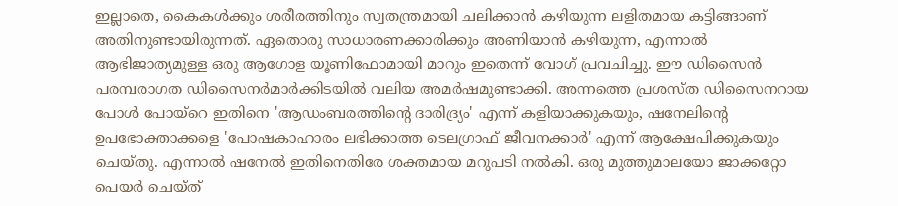ഇല്ലാതെ, കൈകൾക്കും ശരീരത്തിനും സ്വതന്ത്രമായി ചലിക്കാൻ കഴിയുന്ന ലളിതമായ കട്ടിങ്ങാണ് അതിനുണ്ടായിരുന്നത്. ഏതൊരു സാധാരണക്കാരിക്കും അണിയാൻ കഴിയുന്ന, എന്നാൽ ആഭിജാത്യമുള്ള ഒരു ആഗോള യൂണിഫോമായി മാറും ഇതെന്ന് വോഗ് പ്രവചിച്ചു. ഈ ഡിസൈൻ പരമ്പരാഗത ഡിസൈനർമാർക്കിടയിൽ വലിയ അമർഷമുണ്ടാക്കി. അന്നത്തെ പ്രശസ്ത ഡിസൈനറായ പോൾ പോയ്റെ ഇതിനെ 'ആഡംബരത്തിന്റെ ദാരിദ്ര്യം' എന്ന് കളിയാക്കുകയും, ഷനേലിന്റെ ഉപഭോക്താക്കളെ 'പോഷകാഹാരം ലഭിക്കാത്ത ടെലഗ്രാഫ് ജീവനക്കാർ' എന്ന് ആക്ഷേപിക്കുകയും ചെയ്തു. എന്നാൽ ഷനേൽ ഇതിനെതിരേ ശക്തമായ മറുപടി നൽകി. ഒരു മുത്തുമാലയോ ജാക്കറ്റോ പെയർ ചെയ്ത്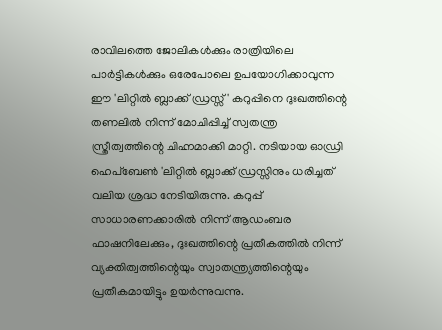രാവിലത്തെ ജോലികൾക്കും രാത്രിയിലെ പാർട്ടികൾക്കും ഒരേപോലെ ഉപയോഗിക്കാവുന്ന ഈ 'ലിറ്റിൽ ബ്ലാക്ക് ഡ്രസ്സ്' കറുപ്പിനെ ദുഃഖത്തിന്റെ തണലിൽ നിന്ന് മോചിപ്പിച്ച് സ്വതന്ത്ര സ്ത്രീത്വത്തിന്റെ ചിഹ്നമാക്കി മാറ്റി. നടിയായ ഓഡ്രി ഹെപ്ബേൺ 'ലിറ്റിൽ ബ്ലാക്ക് ഡ്രസ്സിനും ധരിച്ചത് വലിയ ശ്രദ്ധ നേടിയിരുന്നു. കറുപ്പ് സാധാരണക്കാരിൽ നിന്ന് ആഡംബര ഫാഷനിലേക്കും, ദുഃഖത്തിന്റെ പ്രതീകത്തിൽ നിന്ന് വ്യക്തിത്വത്തിന്റെയും സ്വാതന്ത്ര്യത്തിന്റെയും പ്രതീകമായിട്ടും ഉയർന്നുവന്നു.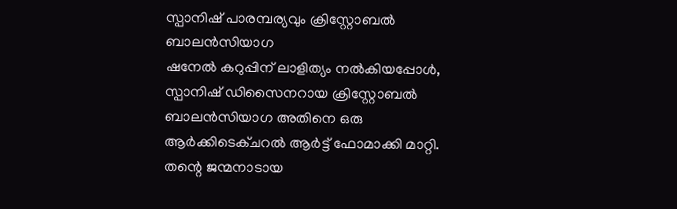സ്പാനിഷ് പാരമ്പര്യവും ക്രിസ്റ്റോബൽ ബാലൻസിയാഗ
ഷനേൽ കറുപ്പിന് ലാളിത്യം നൽകിയപ്പോൾ, സ്പാനിഷ് ഡിസൈനറായ ക്രിസ്റ്റോബൽ ബാലൻസിയാഗ അതിനെ ഒരു ആർക്കിടെക്ചറൽ ആർട്ട് ഫോമാക്കി മാറ്റി. തന്റെ ജന്മനാടായ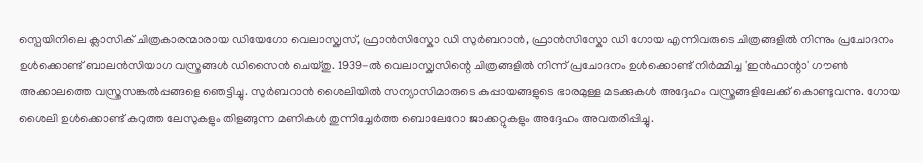സ്പെയിനിലെ ക്ലാസിക് ചിത്രകാരന്മാരായ ഡിയേഗോ വെലാസ്ക്വസ്, ഫ്രാൻസിസ്കോ ഡി സുർബറാൻ, ഫ്രാൻസിസ്കോ ഡി ഗോയ എന്നിവരുടെ ചിത്രങ്ങളിൽ നിന്നും പ്രചോദനം ഉൾക്കൊണ്ട് ബാലൻസിയാഗ വസ്ത്രങ്ങൾ ഡിസൈൻ ചെയ്തു. 1939-ൽ വെലാസ്ക്വസിന്റെ ചിത്രങ്ങളിൽ നിന്ന് പ്രചോദനം ഉൾക്കൊണ്ട് നിർമ്മിച്ച 'ഇൻഫാന്റാ' ഗൗൺ അക്കാലത്തെ വസ്ത്രസങ്കൽപ്പങ്ങളെ ഞെട്ടിച്ചു. സുർബറാൻ ശൈലിയിൽ സന്യാസിമാരുടെ കുപ്പായങ്ങളുടെ ഭാരമുള്ള മടക്കുകൾ അദ്ദേഹം വസ്ത്രങ്ങളിലേക്ക് കൊണ്ടുവന്നു. ഗോയ ശൈലി ഉൾക്കൊണ്ട് കറുത്ത ലേസുകളും തിളങ്ങുന്ന മണികൾ തുന്നിച്ചേർത്ത ബൊലേറോ ജാക്കറ്റുകളും അദ്ദേഹം അവതരിപ്പിച്ചു.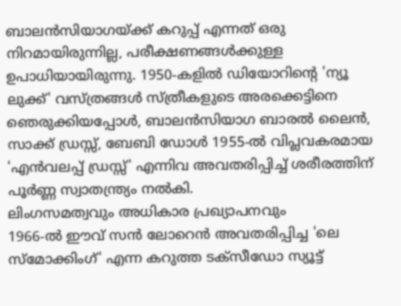ബാലൻസിയാഗയ്ക്ക് കറുപ്പ് എന്നത് ഒരു നിറമായിരുന്നില്ല, പരീക്ഷണങ്ങൾക്കുള്ള ഉപാധിയായിരുന്നു. 1950-കളിൽ ഡിയോറിന്റെ 'ന്യൂ ലുക്ക്' വസ്ത്രങ്ങൾ സ്ത്രീകളുടെ അരക്കെട്ടിനെ ഞെരുക്കിയപ്പോൾ, ബാലൻസിയാഗ ബാരൽ ലൈൻ, സാക്ക് ഡ്രസ്സ്, ബേബി ഡോൾ 1955-ൽ വിപ്ലവകരമായ 'എൻവലപ്പ് ഡ്രസ്സ്' എന്നിവ അവതരിപ്പിച്ച് ശരീരത്തിന് പൂർണ്ണ സ്വാതന്ത്ര്യം നൽകി.
ലിംഗസമത്വവും അധികാര പ്രഖ്യാപനവും
1966-ൽ ഈവ് സൻ ലോറെൻ അവതരിപ്പിച്ച 'ലെ സ്മോക്കിംഗ്' എന്ന കറുത്ത ടക്സീഡോ സ്യൂട്ട്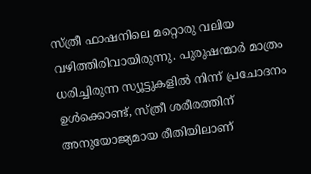സ്ത്രീ ഫാഷനിലെ മറ്റൊരു വലിയ വഴിത്തിരിവായിരുന്നു. പുരുഷന്മാർ മാത്രം ധരിച്ചിരുന്ന സ്യൂട്ടുകളിൽ നിന്ന് പ്രചോദനം ഉൾക്കൊണ്ട്, സ്ത്രീ ശരീരത്തിന് അനുയോജ്യമായ രീതിയിലാണ്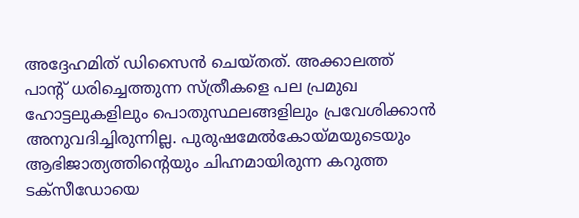അദ്ദേഹമിത് ഡിസൈൻ ചെയ്തത്. അക്കാലത്ത് പാന്റ് ധരിച്ചെത്തുന്ന സ്ത്രീകളെ പല പ്രമുഖ ഹോട്ടലുകളിലും പൊതുസ്ഥലങ്ങളിലും പ്രവേശിക്കാൻ അനുവദിച്ചിരുന്നില്ല. പുരുഷമേൽകോയ്മയുടെയും ആഭിജാത്യത്തിന്റെയും ചിഹ്നമായിരുന്ന കറുത്ത ടക്സീഡോയെ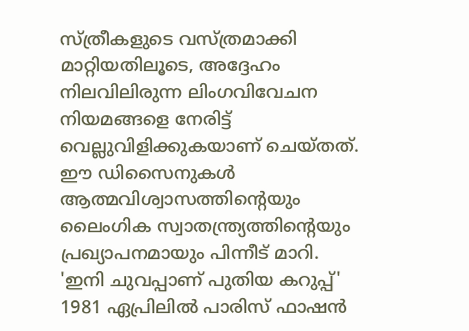സ്ത്രീകളുടെ വസ്ത്രമാക്കി മാറ്റിയതിലൂടെ, അദ്ദേഹം നിലവിലിരുന്ന ലിംഗവിവേചന നിയമങ്ങളെ നേരിട്ട് വെല്ലുവിളിക്കുകയാണ് ചെയ്തത്. ഈ ഡിസൈനുകൾ ആത്മവിശ്വാസത്തിന്റെയും ലൈംഗിക സ്വാതന്ത്ര്യത്തിന്റെയും പ്രഖ്യാപനമായും പിന്നീട് മാറി.
'ഇനി ചുവപ്പാണ് പുതിയ കറുപ്പ്'
1981 ഏപ്രിലിൽ പാരിസ് ഫാഷൻ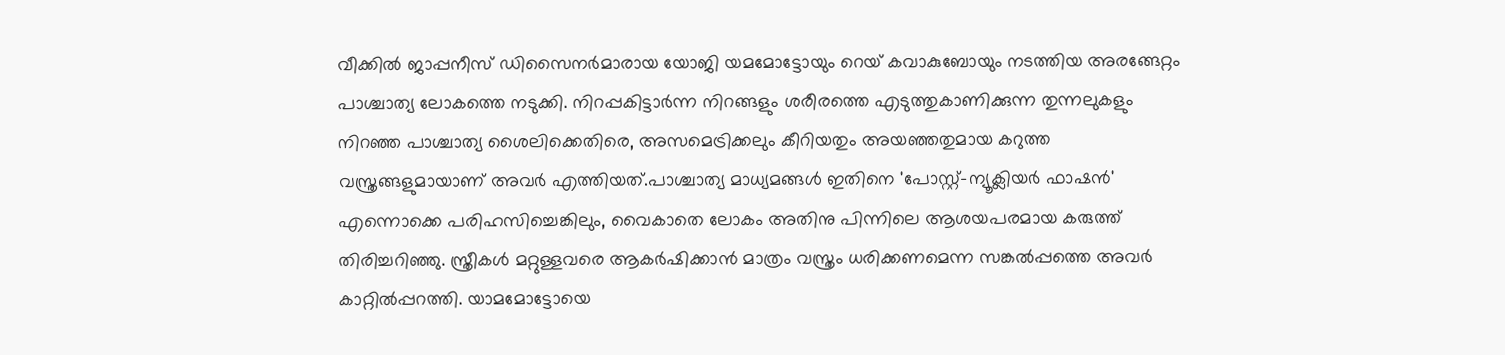വീക്കിൽ ജാപ്പനീസ് ഡിസൈനർമാരായ യോജി യമമോട്ടോയും റെയ് കവാകുബോയും നടത്തിയ അരങ്ങേറ്റം പാശ്ചാത്യ ലോകത്തെ നടുക്കി. നിറപ്പകിട്ടാർന്ന നിറങ്ങളും ശരീരത്തെ എടുത്തുകാണിക്കുന്ന തുന്നലുകളും നിറഞ്ഞ പാശ്ചാത്യ ശൈലിക്കെതിരെ, അസമെട്രിക്കലും കീറിയതും അയഞ്ഞതുമായ കറുത്ത വസ്ത്രങ്ങളുമായാണ് അവർ എത്തിയത്.പാശ്ചാത്യ മാധ്യമങ്ങൾ ഇതിനെ 'പോസ്റ്റ്-ന്യൂക്ലിയർ ഫാഷൻ' എന്നൊക്കെ പരിഹസിച്ചെങ്കിലും, വൈകാതെ ലോകം അതിനു പിന്നിലെ ആശയപരമായ കരുത്ത് തിരിച്ചറിഞ്ഞു. സ്ത്രീകൾ മറ്റുള്ളവരെ ആകർഷിക്കാൻ മാത്രം വസ്ത്രം ധരിക്കണമെന്ന സങ്കൽപ്പത്തെ അവർ കാറ്റിൽപ്പറത്തി. യാമമോട്ടോയെ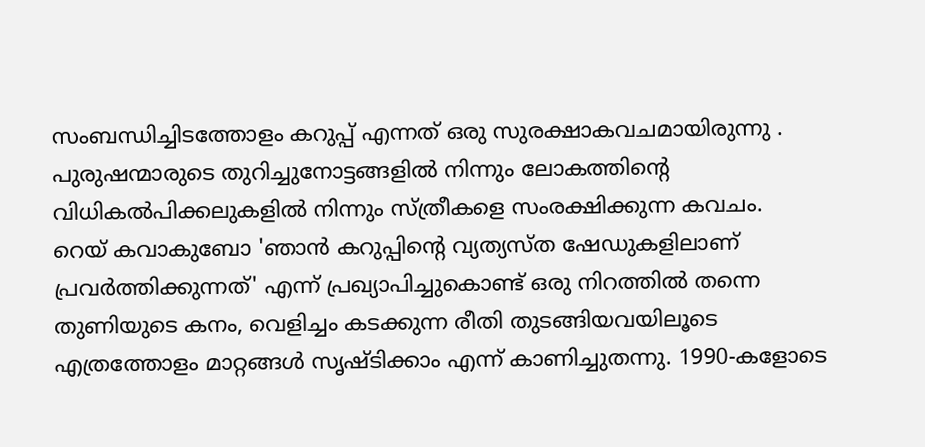സംബന്ധിച്ചിടത്തോളം കറുപ്പ് എന്നത് ഒരു സുരക്ഷാകവചമായിരുന്നു . പുരുഷന്മാരുടെ തുറിച്ചുനോട്ടങ്ങളിൽ നിന്നും ലോകത്തിന്റെ വിധികൽപിക്കലുകളിൽ നിന്നും സ്ത്രീകളെ സംരക്ഷിക്കുന്ന കവചം.
റെയ് കവാകുബോ 'ഞാൻ കറുപ്പിന്റെ വ്യത്യസ്ത ഷേഡുകളിലാണ് പ്രവർത്തിക്കുന്നത്' എന്ന് പ്രഖ്യാപിച്ചുകൊണ്ട് ഒരു നിറത്തിൽ തന്നെ തുണിയുടെ കനം, വെളിച്ചം കടക്കുന്ന രീതി തുടങ്ങിയവയിലൂടെ എത്രത്തോളം മാറ്റങ്ങൾ സൃഷ്ടിക്കാം എന്ന് കാണിച്ചുതന്നു. 1990-കളോടെ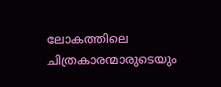ലോകത്തിലെ ചിത്രകാരന്മാരുടെയും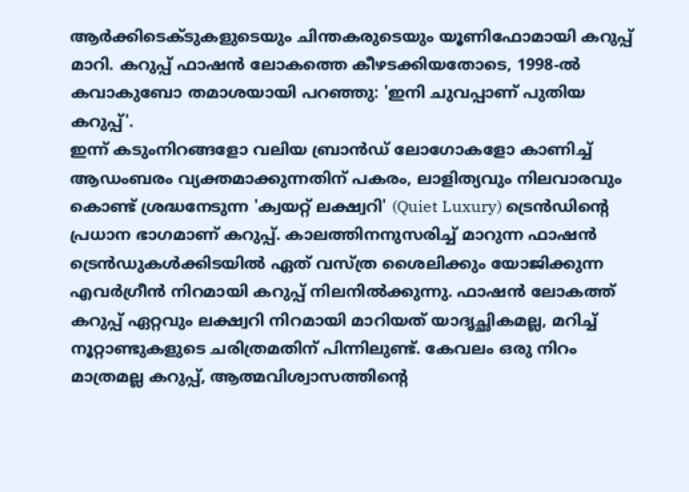ആർക്കിടെക്ടുകളുടെയും ചിന്തകരുടെയും യൂണിഫോമായി കറുപ്പ് മാറി. കറുപ്പ് ഫാഷൻ ലോകത്തെ കീഴടക്കിയതോടെ, 1998-ൽ കവാകുബോ തമാശയായി പറഞ്ഞു: 'ഇനി ചുവപ്പാണ് പുതിയ കറുപ്പ്'.
ഇന്ന് കടുംനിറങ്ങളോ വലിയ ബ്രാൻഡ് ലോഗോകളോ കാണിച്ച് ആഡംബരം വ്യക്തമാക്കുന്നതിന് പകരം, ലാളിത്യവും നിലവാരവും കൊണ്ട് ശ്രദ്ധനേടുന്ന 'ക്വയറ്റ് ലക്ഷ്വറി' (Quiet Luxury) ട്രെൻഡിന്റെ പ്രധാന ഭാഗമാണ് കറുപ്പ്. കാലത്തിനനുസരിച്ച് മാറുന്ന ഫാഷൻ ട്രെൻഡുകൾക്കിടയിൽ ഏത് വസ്ത്ര ശൈലിക്കും യോജിക്കുന്ന എവർഗ്രീൻ നിറമായി കറുപ്പ് നിലനിൽക്കുന്നു. ഫാഷൻ ലോകത്ത് കറുപ്പ് ഏറ്റവും ലക്ഷ്വറി നിറമായി മാറിയത് യാദൃച്ഛികമല്ല, മറിച്ച് നൂറ്റാണ്ടുകളുടെ ചരിത്രമതിന് പിന്നിലുണ്ട്. കേവലം ഒരു നിറം മാത്രമല്ല കറുപ്പ്, ആത്മവിശ്വാസത്തിന്റെ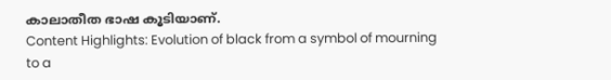കാലാതീത ഭാഷ കൂടിയാണ്.
Content Highlights: Evolution of black from a symbol of mourning to a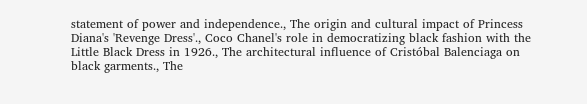statement of power and independence., The origin and cultural impact of Princess Diana's 'Revenge Dress'., Coco Chanel's role in democratizing black fashion with the Little Black Dress in 1926., The architectural influence of Cristóbal Balenciaga on black garments., The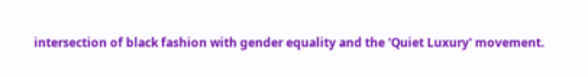intersection of black fashion with gender equality and the 'Quiet Luxury' movement.